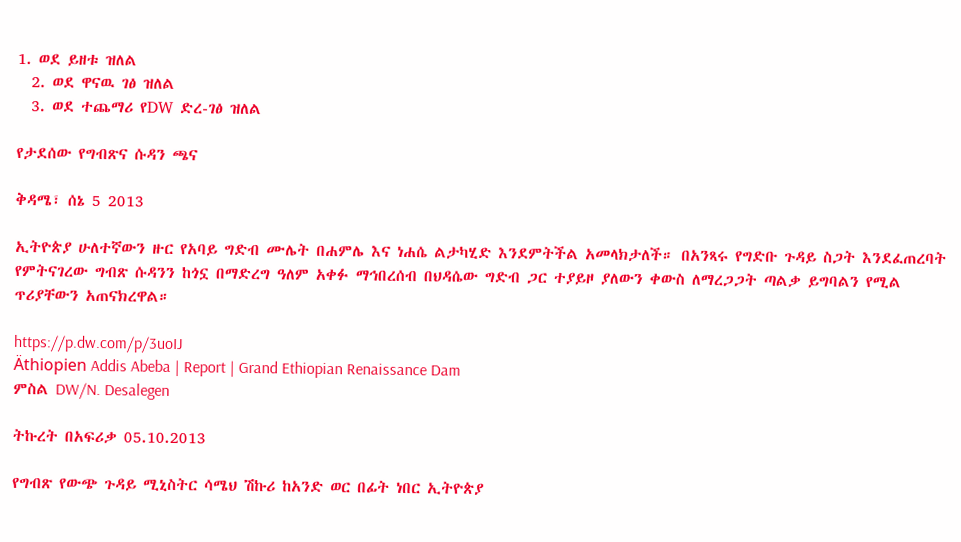1. ወደ ይዘቱ ዝለል
  2. ወደ ዋናዉ ገፅ ዝለል
  3. ወደ ተጨማሪ የDW ድረ-ገፅ ዝለል

የታደሰው የግብጽና ሱዳን ጫና

ቅዳሜ፣ ሰኔ 5 2013

ኢትዮጵያ ሁለተኛውን ዙር የአባይ ግድብ ሙሌት በሐምሌ እና ነሐሴ ልታካሂድ እንደምትችል አመላክታለች። በአንጻሩ የግድቡ ጉዳይ ስጋት እንደፈጠረባት የምትናገረው ግብጽ ሱዳንን ከጎኗ በማድረግ ዓለም አቀፉ ማኅበረሰብ በህዳሴው ግድብ ጋር ተያይዞ ያለውን ቀውስ ለማረጋጋት ጣልቃ ይግባልን የሚል ጥሪያቸውን አጠናክረዋል።

https://p.dw.com/p/3uoIJ
Äthiopien Addis Abeba | Report | Grand Ethiopian Renaissance Dam
ምስል DW/N. Desalegen

ትኩረት በአፍሪቃ 05.10.2013

የግብጽ የውጭ ጉዳይ ሚኒስትር ሳሜህ ሽኩሪ ከአንድ ወር በፊት ነበር ኢትዮጵያ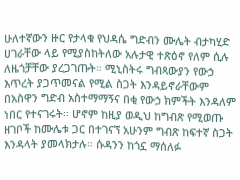ሁለተኛውን ዙር የታላቁ የህዳሴ ግድብን ሙሌት ብታካሂድ ሀገራቸው ላይ የሚያስከትለው አሉታዊ ተጽዕኖ የለም ሲሉ ለዜጎቻቸው ያረጋገጡት። ሚኒስትሩ ግብጻውያን የውኃ እጥረት ያጋጥመናል የሚል ስጋት እንዳይኖራቸውም በአስዋን ግድብ አስተማማኝና በቂ የውኃ ክምችት እንዳለም ነበር የተናገሩት። ሆኖም ከዚያ ወዲህ ከግብጽ የሚወጡ ዘገቦች ከሙሌቱ ጋር በተገናኘ አሁንም ግብጽ ከፍተኛ ስጋት እንዳላት ያመላክታሉ። ሱዳንን ከጎኗ ማሰለፉ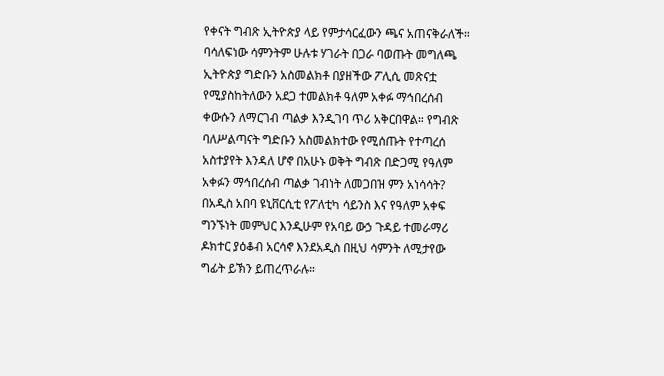የቀናት ግብጽ ኢትዮጵያ ላይ የምታሳርፈውን ጫና አጠናቅራለች። ባሳለፍነው ሳምንትም ሁሉቱ ሃገራት በጋራ ባወጡት መግለጫ ኢትዮጵያ ግድቡን አስመልክቶ በያዘችው ፖሊሲ መጽናቷ የሚያስከትለውን አደጋ ተመልክቶ ዓለም አቀፉ ማኅበረሰብ ቀውሱን ለማርገብ ጣልቃ እንዲገባ ጥሪ አቅርበዋል። የግብጽ ባለሥልጣናት ግድቡን አስመልክተው የሚሰጡት የተጣረሰ አስተያየት እንዳለ ሆኖ በአሁኑ ወቅት ግብጽ በድጋሚ የዓለም አቀፉን ማኅበረሰብ ጣልቃ ገብነት ለመጋበዝ ምን አነሳሳት? በአዲስ አበባ ዩኒቨርሲቲ የፖለቲካ ሳይንስ እና የዓለም አቀፍ ግንኙነት መምህር እንዲሁም የአባይ ውኃ ጉዳይ ተመራማሪ ዶክተር ያዕቆብ አርሳኖ እንደአዲስ በዚህ ሳምንት ለሚታየው ግፊት ይኽን ይጠረጥራሉ።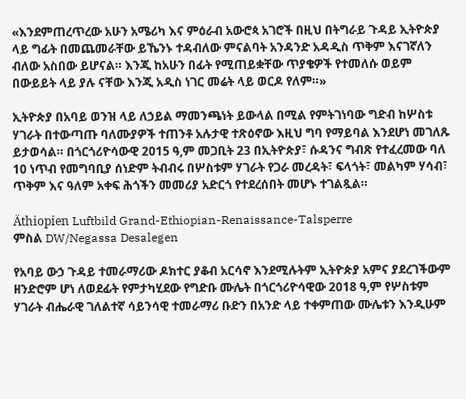«እንደምጠረጥረው አሁን አሜሪካ እና ምዕራብ አውሮጳ አገሮች በዚህ በትግራይ ጉዳይ ኢትዮጵያ ላይ ግፊት በመጨመራቸው ይኼንኑ ተዳብለው ምናልባት አንዳንድ አዳዲስ ጥቅም እናገኛለን ብለው አስበው ይሆናል። እንጂ ከአሁን በፊት የሚጠይቋቸው ጥያቄዎች የተመለሱ ወይም በውይይት ላይ ያሉ ናቸው እንጂ አዲስ ነገር መሬት ላይ ወርዶ የለም።»

ኢትዮጵያ በአባይ ወንዝ ላይ ለኃይል ማመንጫነት ይውላል በሚል የምትገነባው ግድብ ከሦስቱ ሃገራት በተውጣጡ ባለሙያዎች ተጠንቶ አሉታዊ ተጽዕኖው እዚህ ግባ የማይባል እንደሆነ መገለጹ ይታወሳል። በጎርጎሪዮሳውዊ 2015 ዓ,ም መጋቢት 23 በኢትዮጵያ፣ ሱዳንና ግብጽ የተፈረመው ባለ 10 ነጥብ የመግባቢያ ሰነድም ትብብሩ በሦስቱም ሃገራት የጋራ መረዳት፣ ፍላጎት፣ መልካም ሃሳብ፣ ጥቅም እና ዓለም አቀፍ ሕጎችን መመሪያ አድርጎ የተደረሰበት መሆኑ ተገልጿል።

Äthiopien Luftbild Grand-Ethiopian-Renaissance-Talsperre
ምስል DW/Negassa Desalegen

የአባይ ውኃ ጉዳይ ተመራማሪው ዶክተር ያቆብ አርሳኖ እንደሚሉትም ኢትዮጵያ አምና ያደረገችውም ዘንድሮም ሆነ ለወደፊት የምታካሂደው የግድቡ ሙሌት በጎርጎሪዮሳዊው 2018 ዓ,ም የሦስቱም ሃገራት ብሔራዊ ገለልተኛ ሳይንሳዊ ተመራማሪ ቡድን በአንድ ላይ ተቀምጠው ሙሌቱን እንዲሁም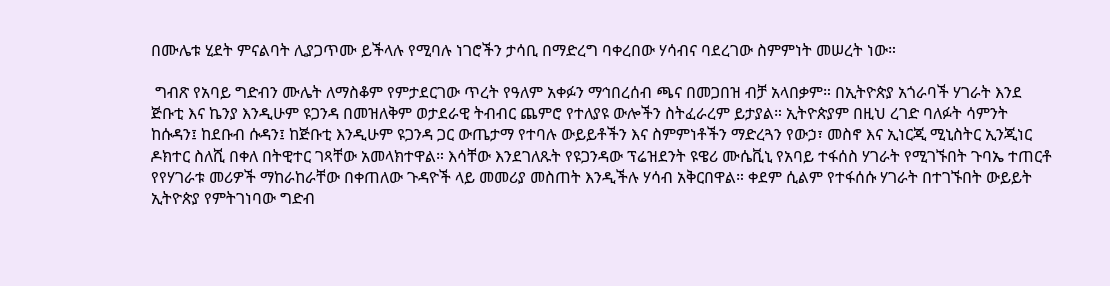በሙሌቱ ሂደት ምናልባት ሊያጋጥሙ ይችላሉ የሚባሉ ነገሮችን ታሳቢ በማድረግ ባቀረበው ሃሳብና ባደረገው ስምምነት መሠረት ነው።

 ግብጽ የአባይ ግድብን ሙሌት ለማስቆም የምታደርገው ጥረት የዓለም አቀፉን ማኅበረሰብ ጫና በመጋበዝ ብቻ አላበቃም። በኢትዮጵያ አጎራባች ሃገራት እንደ ጅቡቲ እና ኬንያ እንዲሁም ዩጋንዳ በመዝለቅም ወታደራዊ ትብብር ጨምሮ የተለያዩ ውሎችን ስትፈራረም ይታያል። ኢትዮጵያም በዚህ ረገድ ባለፉት ሳምንት ከሱዳን፤ ከደቡብ ሱዳን፤ ከጅቡቲ እንዲሁም ዩጋንዳ ጋር ውጤታማ የተባሉ ውይይቶችን እና ስምምነቶችን ማድረጓን የውኃ፣ መስኖ እና ኢነርጂ ሚኒስትር ኢንጂነር ዶክተር ስለሺ በቀለ በትዊተር ገጻቸው አመላክተዋል። እሳቸው እንደገለጹት የዩጋንዳው ፕሬዝደንት ዩዌሪ ሙሴቪኒ የአባይ ተፋሰስ ሃገራት የሚገኙበት ጉባኤ ተጠርቶ የየሃገራቱ መሪዎች ማከራከራቸው በቀጠለው ጉዳዮች ላይ መመሪያ መስጠት እንዲችሉ ሃሳብ አቅርበዋል። ቀደም ሲልም የተፋሰሱ ሃገራት በተገኙበት ውይይት ኢትዮጵያ የምትገነባው ግድብ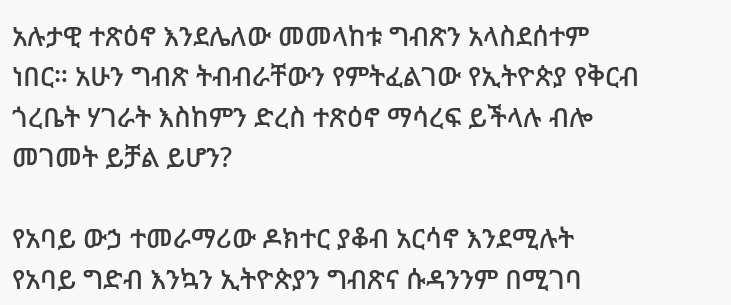አሉታዊ ተጽዕኖ እንደሌለው መመላከቱ ግብጽን አላስደሰተም ነበር። አሁን ግብጽ ትብብራቸውን የምትፈልገው የኢትዮጵያ የቅርብ ጎረቤት ሃገራት እስከምን ድረስ ተጽዕኖ ማሳረፍ ይችላሉ ብሎ መገመት ይቻል ይሆን?

የአባይ ውኃ ተመራማሪው ዶክተር ያቆብ አርሳኖ እንደሚሉት የአባይ ግድብ እንኳን ኢትዮጵያን ግብጽና ሱዳንንም በሚገባ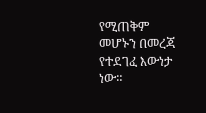የሚጠቅም መሆኑን በመረጃ የተደገፈ እውነታ ነው።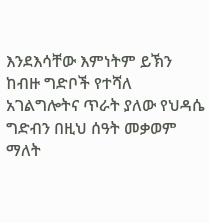እንደእሳቸው እምነትም ይኽን ከብዙ ግድቦች የተሻለ አገልግሎትና ጥራት ያለው የህዳሴ ግድብን በዚህ ሰዓት መቃወም ማለት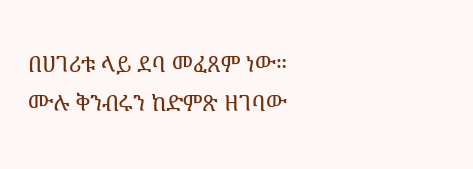በሀገሪቱ ላይ ደባ መፈጸም ነው። ሙሉ ቅንብሩን ከድምጽ ዘገባው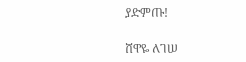ያድምጡ!

ሸዋዬ ለገሠ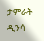ታምራት ዲንሳ